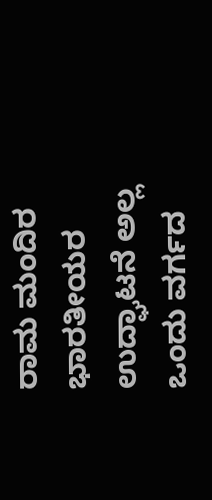ರಾಮ ಮಂದಿರ ಭಾರತೀಯರ ಉದ್ಘಾಟನೆ ಅಲ್ಲ ಒಂದು ವರ್ಗದ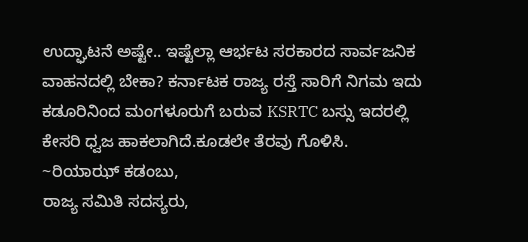ಉದ್ಘಾಟನೆ ಅಷ್ಟೇ.. ಇಷ್ಟೆಲ್ಲಾ ಆರ್ಭಟ ಸರಕಾರದ ಸಾರ್ವಜನಿಕ ವಾಹನದಲ್ಲಿ ಬೇಕಾ? ಕರ್ನಾಟಕ ರಾಜ್ಯ ರಸ್ತೆ ಸಾರಿಗೆ ನಿಗಮ ಇದು ಕಡೂರಿನಿಂದ ಮಂಗಳೂರುಗೆ ಬರುವ KSRTC ಬಸ್ಸು ಇದರಲ್ಲಿ ಕೇಸರಿ ಧ್ವಜ ಹಾಕಲಾಗಿದೆ.ಕೂಡಲೇ ತೆರವು ಗೊಳಿಸಿ.
~ರಿಯಾಝ್ ಕಡಂಬು,
ರಾಜ್ಯ ಸಮಿತಿ ಸದಸ್ಯರು,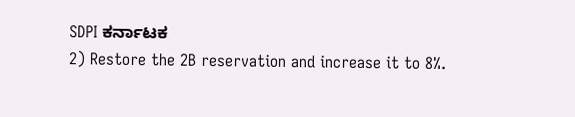SDPI ಕರ್ನಾಟಕ
2) Restore the 2B reservation and increase it to 8%.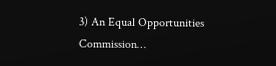3) An Equal Opportunities Commission…